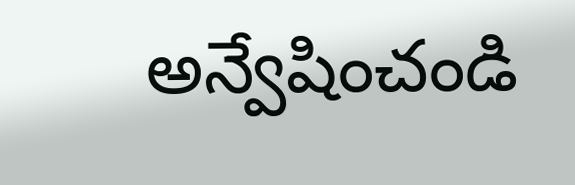అన్వేషించండి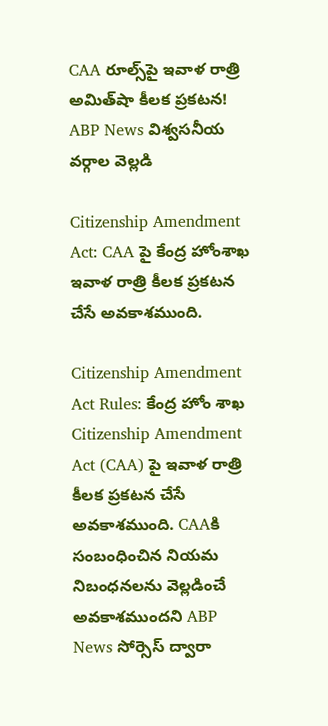CAA రూల్స్‌పై ఇవాళ రాత్రి అమిత్‌షా కీలక ప్రకటన! ABP News విశ్వసనీయ వర్గాల వెల్లడి

Citizenship Amendment Act: CAA పై కేంద్ర హోంశాఖ ఇవాళ రాత్రి కీలక ప్రకటన చేసే అవకాశముంది.

Citizenship Amendment Act Rules: కేంద్ర హోం శాఖ Citizenship Amendment Act (CAA) పై ఇవాళ రాత్రి కీలక ప్రకటన చేసే అవకాశముంది. CAAకి సంబంధించిన నియమ నిబంధనలను వెల్లడించే అవకాశముందని ABP News సోర్సెస్ ద్వారా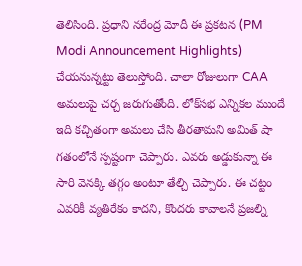తెలిసింది. ప్రధాని నరేంద్ర మోదీ ఈ ప్రకటన (PM Modi Announcement Highlights) చేయనున్నట్టు తెలుస్తోంది. చాలా రోజులుగా CAA అమలుపై చర్చ జరుగుతోంది. లోక్‌సభ ఎన్నికల ముందే ఇది కచ్చితంగా అమలు చేసి తీరతామని అమిత్‌ షా గతంలోనే స్పష్టంగా చెప్పారు. ఎవరు అడ్డుకున్నా ఈ సారి వెనక్కి తగ్గం అంటూ తేల్చి చెప్పారు. ఈ చట్టం ఎవరికీ వ్యతిరేకం కాదని, కొందరు కావాలనే ప్రజల్ని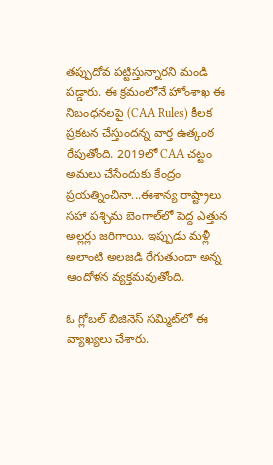తప్పుదోవ పట్టిస్తున్నారని మండి పడ్డారు. ఈ క్రమంలోనే హోంశాఖ ఈ నిబంధనలపై (CAA Rules) కీలక ప్రకటన చేస్తుందన్న వార్త ఉత్కంఠ రేపుతోంది. 2019లో CAA చట్టం అమలు చేసేందుకు కేంద్రం ప్రయత్నించినా...ఈశాన్య రాష్ట్రాలు సహా పశ్చిమ బెంగాల్‌లో పెద్ద ఎత్తున అల్లర్లు జరిగాయి. ఇప్పుడు మళ్లీ అలాంటి అలజడి రేగుతుందా అన్న ఆందోళన వ్యక్తమవుతోంది.

ఓ గ్లోబల్ బిజినెస్ సమ్మిట్‌లో ఈ వ్యాఖ్యలు చేశారు.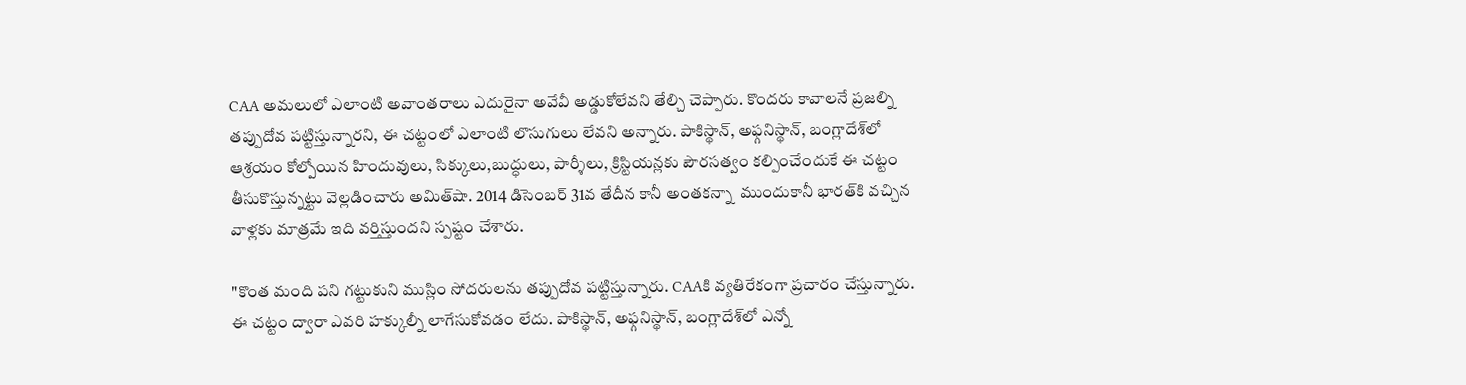CAA అమలులో ఎలాంటి అవాంతరాలు ఎదురైనా అవేవీ అడ్డుకోలేవని తేల్చి చెప్పారు. కొందరు కావాలనే ప్రజల్ని తప్పుదోవ పట్టిస్తున్నారని, ఈ చట్టంలో ఎలాంటి లొసుగులు లేవని అన్నారు. పాకిస్థాన్, అఫ్గనిస్థాన్, బంగ్లాదేశ్‌లో ఆశ్రయం కోల్పోయిన హిందువులు, సిక్కులు,బుద్ధులు, పార్శీలు, క్రిస్టియన్లకు పౌరసత్వం కల్పించేందుకే ఈ చట్టం తీసుకొస్తున్నట్టు వెల్లడించారు అమిత్‌షా. 2014 డిసెంబర్ 31వ తేదీన కానీ అంతకన్నా  ముందుకానీ భారత్‌కి వచ్చిన వాళ్లకు మాత్రమే ఇది వర్తిస్తుందని స్పష్టం చేశారు.

"కొంత మంది పని గట్టుకుని ముస్లిం సోదరులను తప్పుదోవ పట్టిస్తున్నారు. CAAకి వ్యతిరేకంగా ప్రచారం చేస్తున్నారు. ఈ చట్టం ద్వారా ఎవరి హక్కుల్నీ లాగేసుకోవడం లేదు. పాకిస్థాన్, అఫ్గనిస్థాన్‌, బంగ్లాదేశ్‌లో ఎన్నో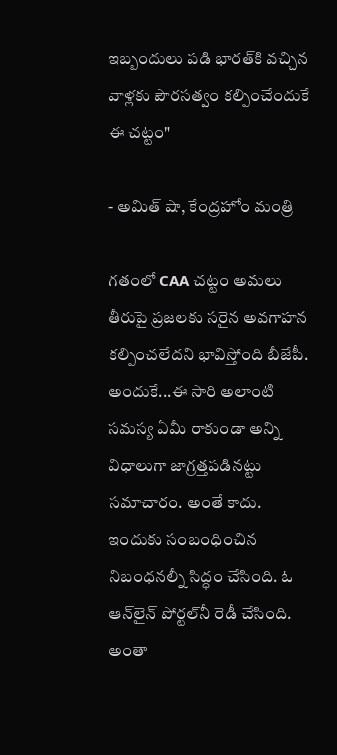ఇబ్బందులు పడి భారత్‌కి వచ్చిన వాళ్లకు పౌరసత్వం కల్పించేందుకే ఈ చట్టం"

- అమిత్ షా, కేంద్రహోం మంత్రి

గతంలో CAA చట్టం అమలు తీరుపై ప్రజలకు సరైన అవగాహన కల్పించలేదని భావిస్తోంది బీజేపీ. అందుకే...ఈ సారి అలాంటి సమస్య ఏమీ రాకుండా అన్ని విధాలుగా జాగ్రత్తపడినట్టు సమాచారం. అంతే కాదు. ఇందుకు సంబంధించిన నిబంధనల్నీ సిద్ధం చేసింది. ఓ ఆన్‌లైన్‌ పోర్టల్‌నీ రెడీ చేసింది. అంతా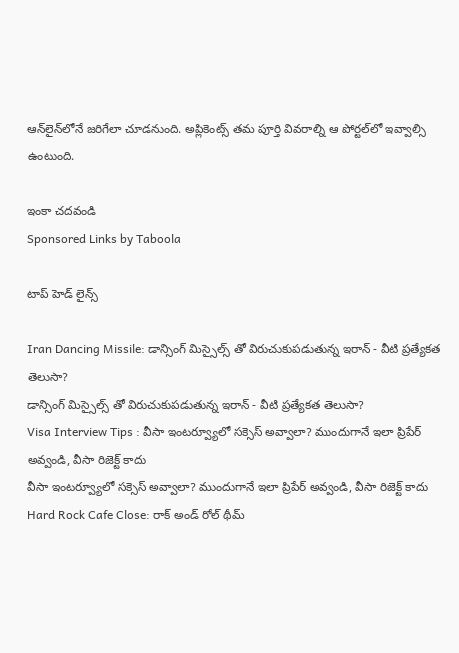ఆన్‌లైన్‌లోనే జరిగేలా చూడనుంది. అప్లికెంట్స్ తమ పూర్తి వివరాల్ని ఆ పోర్టల్‌లో ఇవ్వాల్సి ఉంటుంది.

ఇంకా చదవండి
Sponsored Links by Taboola

టాప్ హెడ్ లైన్స్

Iran Dancing Missile: డాన్సింగ్ మిస్సైల్స్ తో విరుచుకుపడుతున్న ఇరాన్ - వీటి ప్రత్యేకత తెలుసా?
డాన్సింగ్ మిస్సైల్స్ తో విరుచుకుపడుతున్న ఇరాన్ - వీటి ప్రత్యేకత తెలుసా?
Visa Interview Tips : వీసా ఇంటర్వ్యూలో సక్సెస్ అవ్వాలా? ముందుగానే ఇలా ప్రిపేర్ అవ్వండి, వీసా రిజెక్ట్ కాదు
వీసా ఇంటర్వ్యూలో సక్సెస్ అవ్వాలా? ముందుగానే ఇలా ప్రిపేర్ అవ్వండి, వీసా రిజెక్ట్ కాదు
Hard Rock Cafe Close: రాక్ అండ్ రోల్ థీమ్‌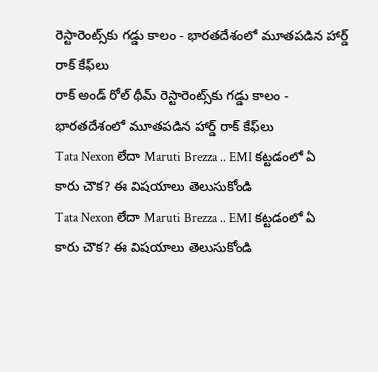రెస్టారెంట్స్‌కు గడ్డు కాలం - భారతదేశంలో మూతపడిన హార్డ్ రాక్ కేఫ్‌లు
రాక్ అండ్ రోల్ థీమ్‌ రెస్టారెంట్స్‌కు గడ్డు కాలం - భారతదేశంలో మూతపడిన హార్డ్ రాక్ కేఫ్‌లు
Tata Nexon లేదా Maruti Brezza .. EMI కట్టడంలో ఏ కారు చౌక? ఈ విషయాలు తెలుసుకోండి
Tata Nexon లేదా Maruti Brezza .. EMI కట్టడంలో ఏ కారు చౌక? ఈ విషయాలు తెలుసుకోండి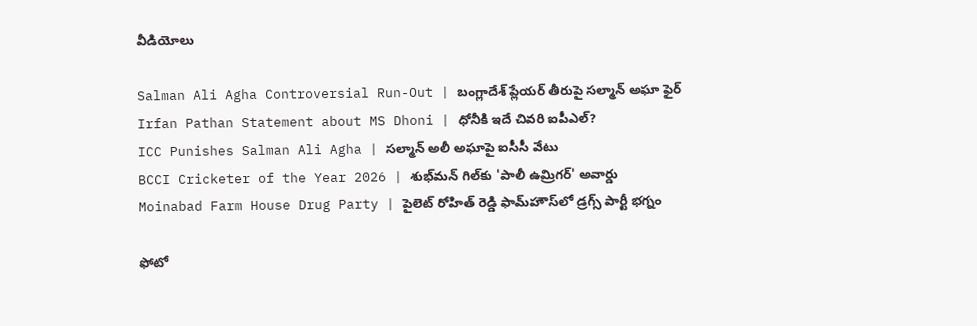వీడియోలు

Salman Ali Agha Controversial Run-Out | బంగ్లాదేశ్ ప్లేయర్ తీరుపై సల్మాన్ అఘా ఫైర్
Irfan Pathan Statement about MS Dhoni | ధోనీకి ఇదే చివరి ఐపీఎల్?
ICC Punishes Salman Ali Agha | సల్మాన్ అలీ అఘాపై ఐసీసీ వేటు
BCCI Cricketer of the Year 2026 | శుభ్‌మన్ గిల్‌కు 'పాలీ ఉమ్రిగర్' అవార్డు
Moinabad Farm House Drug Party | పైలెట్ రోహిత్ రెడ్డి ఫామ్‌హౌస్‌లో డ్రగ్స్ పార్టీ భగ్నం

ఫోటో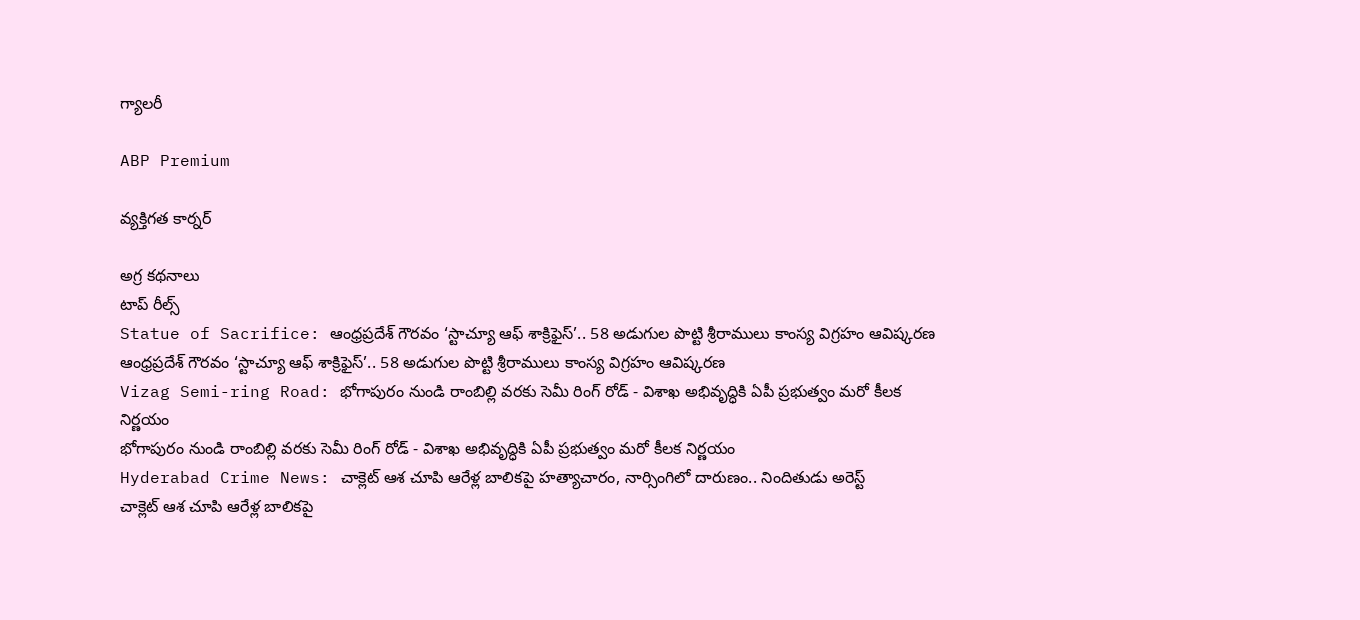గ్యాలరీ

ABP Premium

వ్యక్తిగత కార్నర్

అగ్ర కథనాలు
టాప్ రీల్స్
Statue of Sacrifice: ఆంధ్రప్రదేశ్ గౌరవం ‘స్టాచ్యూ ఆఫ్ శాక్రిఫైస్’.. 58 అడుగుల పొట్టి శ్రీరాములు కాంస్య విగ్రహం ఆవిష్కరణ
ఆంధ్రప్రదేశ్ గౌరవం ‘స్టాచ్యూ ఆఫ్ శాక్రిఫైస్’.. 58 అడుగుల పొట్టి శ్రీరాములు కాంస్య విగ్రహం ఆవిష్కరణ
Vizag Semi-ring Road: భోగాపురం నుండి రాంబిల్లి వరకు సెమీ రింగ్ రోడ్ - విశాఖ అభివృద్ధికి ఏపీ ప్రభుత్వం మరో కీలక నిర్ణయం
భోగాపురం నుండి రాంబిల్లి వరకు సెమీ రింగ్ రోడ్ - విశాఖ అభివృద్ధికి ఏపీ ప్రభుత్వం మరో కీలక నిర్ణయం
Hyderabad Crime News: చాక్లెట్ ఆశ చూపి ఆరేళ్ల బాలికపై హత్యాచారం, నార్సింగిలో దారుణం.. నిందితుడు అరెస్ట్
చాక్లెట్ ఆశ చూపి ఆరేళ్ల బాలికపై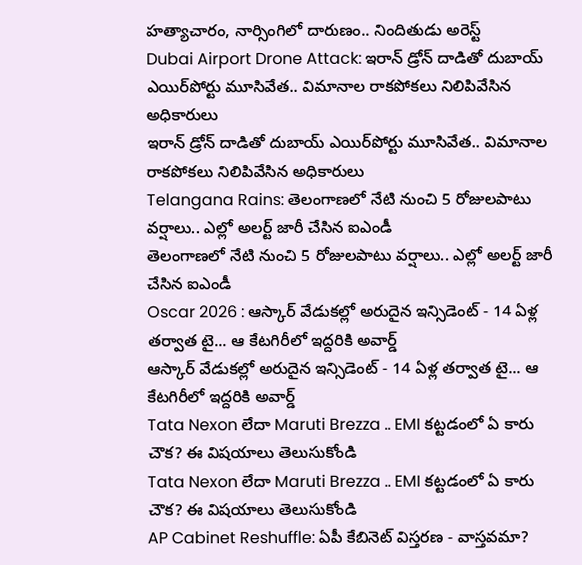హత్యాచారం, నార్సింగిలో దారుణం.. నిందితుడు అరెస్ట్
Dubai Airport Drone Attack: ఇరాన్ డ్రోన్ దాడితో దుబాయ్ ఎయిర్‌పోర్టు మూసివేత.. విమానాల రాకపోకలు నిలిపివేసిన అధికారులు
ఇరాన్ డ్రోన్ దాడితో దుబాయ్ ఎయిర్‌పోర్టు మూసివేత.. విమానాల రాకపోకలు నిలిపివేసిన అధికారులు
Telangana Rains: తెలంగాణలో నేటి నుంచి 5 రోజులపాటు వర్షాలు.. ఎల్లో అలర్ట్ జారీ చేసిన ఐఎండీ
తెలంగాణలో నేటి నుంచి 5 రోజులపాటు వర్షాలు.. ఎల్లో అలర్ట్ జారీ చేసిన ఐఎండీ
Oscar 2026 : ఆస్కార్ వేడుకల్లో అరుదైన ఇన్సిడెంట్ - 14 ఏళ్ల తర్వాత టై... ఆ కేటగిరీలో ఇద్దరికి అవార్డ్
ఆస్కార్ వేడుకల్లో అరుదైన ఇన్సిడెంట్ - 14 ఏళ్ల తర్వాత టై... ఆ కేటగిరీలో ఇద్దరికి అవార్డ్
Tata Nexon లేదా Maruti Brezza .. EMI కట్టడంలో ఏ కారు చౌక? ఈ విషయాలు తెలుసుకోండి
Tata Nexon లేదా Maruti Brezza .. EMI కట్టడంలో ఏ కారు చౌక? ఈ విషయాలు తెలుసుకోండి
AP Cabinet Reshuffle: ఏపీ కేబినెట్ విస్తరణ - వాస్తవమా?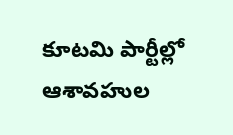కూటమి పార్టీల్లో ఆశావహుల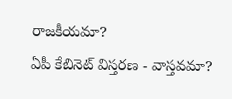రాజకీయమా?
ఏపీ కేబినెట్ విస్తరణ - వాస్తవమా?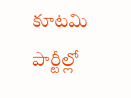కూటమి పార్టీల్లో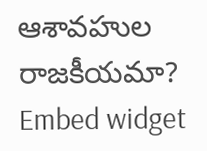ఆశావహుల రాజకీయమా?
Embed widget